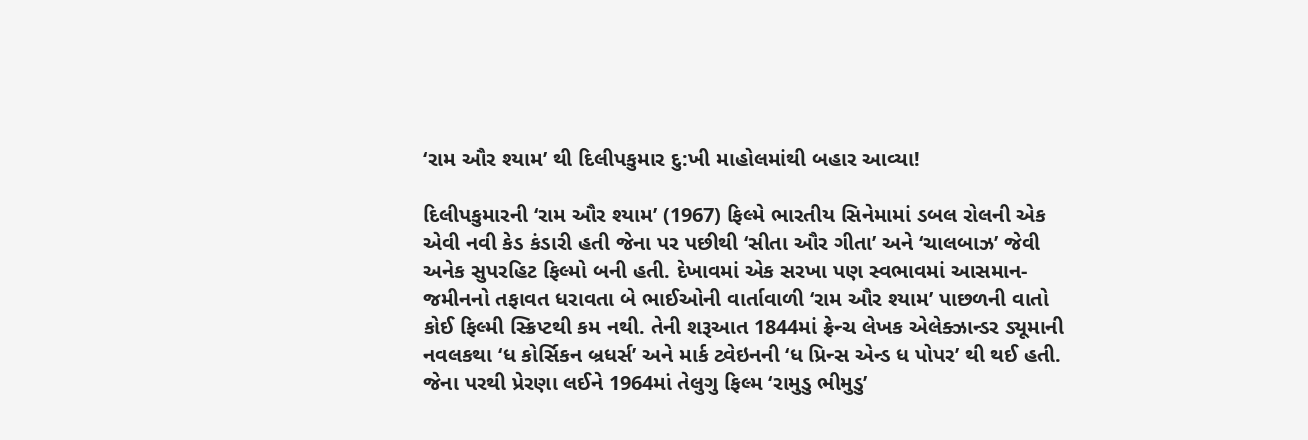‘રામ ઔર શ્યામ’ થી દિલીપકુમાર દુ:ખી માહોલમાંથી બહાર આવ્યા!

દિલીપકુમારની ‘રામ ઔર શ્યામ’ (1967) ફિલ્મે ભારતીય સિનેમામાં ડબલ રોલની એક એવી નવી કેડ કંડારી હતી જેના પર પછીથી ‘સીતા ઔર ગીતા’ અને ‘ચાલબાઝ’ જેવી અનેક સુપરહિટ ફિલ્મો બની હતી. દેખાવમાં એક સરખા પણ સ્વભાવમાં આસમાન- જમીનનો તફાવત ધરાવતા બે ભાઈઓની વાર્તાવાળી ‘રામ ઔર શ્યામ’ પાછળની વાતો કોઈ ફિલ્મી સ્ક્રિપ્ટથી કમ નથી. તેની શરૂઆત 1844માં ફ્રેન્ચ લેખક એલેક્ઝાન્ડર ડ્યૂમાની નવલકથા ‘ધ કોર્સિકન બ્રધર્સ’ અને માર્ક ટ્વેઇનની ‘ધ પ્રિન્સ એન્ડ ધ પોપર’ થી થઈ હતી. જેના પરથી પ્રેરણા લઈને 1964માં તેલુગુ ફિલ્મ ‘રામુડુ ભીમુડુ’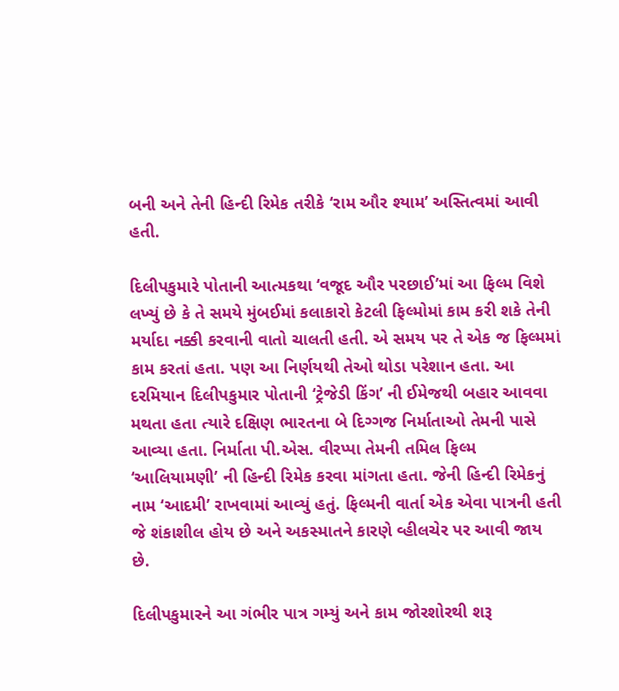બની અને તેની હિન્દી રિમેક તરીકે ‘રામ ઔર શ્યામ’ અસ્તિત્વમાં આવી હતી.

દિલીપકુમારે પોતાની આત્મકથા ‘વજૂદ ઔર પરછાઈ’માં આ ફિલ્મ વિશે લખ્યું છે કે તે સમયે મુંબઈમાં કલાકારો કેટલી ફિલ્મોમાં કામ કરી શકે તેની મર્યાદા નક્કી કરવાની વાતો ચાલતી હતી. એ સમય પર તે એક જ ફિલ્મમાં કામ કરતાં હતા. પણ આ નિર્ણયથી તેઓ થોડા પરેશાન હતા. આ દરમિયાન દિલીપકુમાર પોતાની ‘ટ્રેજેડી કિંગ’ ની ઈમેજથી બહાર આવવા મથતા હતા ત્યારે દક્ષિણ ભારતના બે દિગ્ગજ નિર્માતાઓ તેમની પાસે આવ્યા હતા. નિર્માતા પી.એસ. વીરપ્પા તેમની તમિલ ફિલ્મ ‘આલિયામણી’ ની હિન્દી રિમેક કરવા માંગતા હતા. જેની હિન્દી રિમેકનું નામ ‘આદમી’ રાખવામાં આવ્યું હતું. ફિલ્મની વાર્તા એક એવા પાત્રની હતી જે શંકાશીલ હોય છે અને અકસ્માતને કારણે વ્હીલચેર પર આવી જાય છે.

દિલીપકુમારને આ ગંભીર પાત્ર ગમ્યું અને કામ જોરશોરથી શરૂ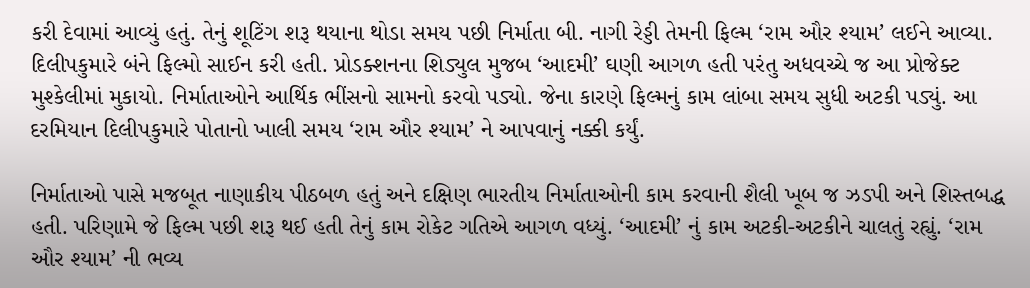કરી દેવામાં આવ્યું હતું. તેનું શૂટિંગ શરૂ થયાના થોડા સમય પછી નિર્માતા બી. નાગી રેડ્ડી તેમની ફિલ્મ ‘રામ ઔર શ્યામ’ લઈને આવ્યા. દિલીપકુમારે બંને ફિલ્મો સાઈન કરી હતી. પ્રોડક્શનના શિડ્યુલ મુજબ ‘આદમી’ ઘણી આગળ હતી પરંતુ અધવચ્ચે જ આ પ્રોજેક્ટ મુશ્કેલીમાં મુકાયો. નિર્માતાઓને આર્થિક ભીંસનો સામનો કરવો પડ્યો. જેના કારણે ફિલ્મનું કામ લાંબા સમય સુધી અટકી પડ્યું. આ દરમિયાન દિલીપકુમારે પોતાનો ખાલી સમય ‘રામ ઔર શ્યામ’ ને આપવાનું નક્કી કર્યું.

નિર્માતાઓ પાસે મજબૂત નાણાકીય પીઠબળ હતું અને દક્ષિણ ભારતીય નિર્માતાઓની કામ કરવાની શૈલી ખૂબ જ ઝડપી અને શિસ્તબદ્ધ હતી. પરિણામે જે ફિલ્મ પછી શરૂ થઈ હતી તેનું કામ રોકેટ ગતિએ આગળ વધ્યું. ‘આદમી’ નું કામ અટકી-અટકીને ચાલતું રહ્યું. ‘રામ ઔર શ્યામ’ ની ભવ્ય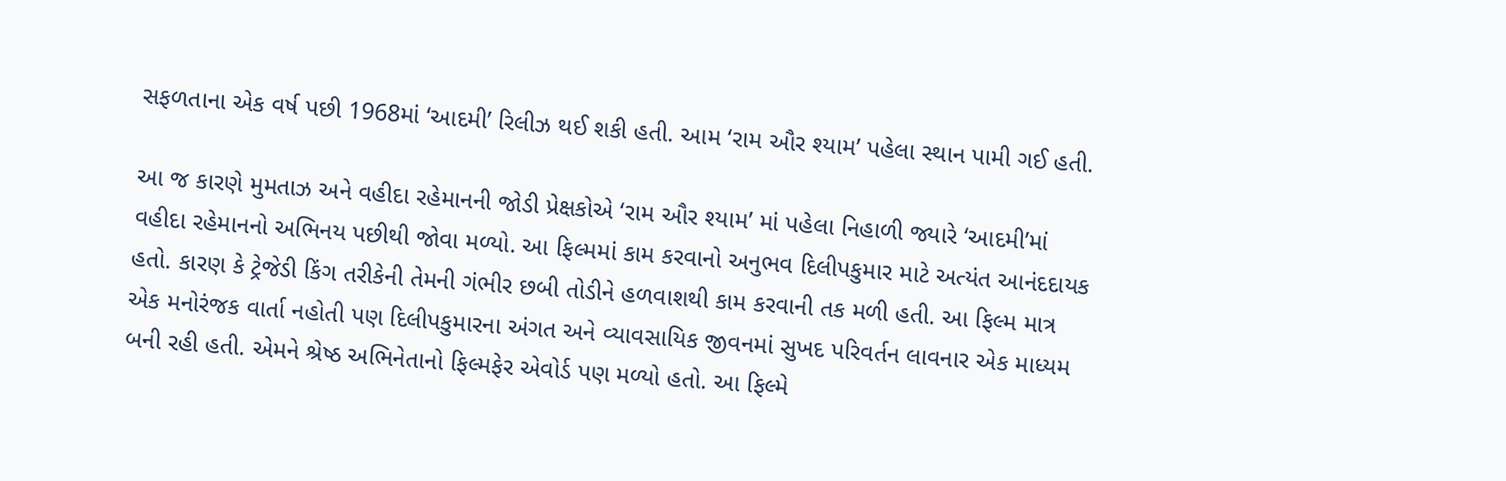સફળતાના એક વર્ષ પછી 1968માં ‘આદમી’ રિલીઝ થઈ શકી હતી. આમ ‘રામ ઔર શ્યામ’ પહેલા સ્થાન પામી ગઈ હતી.

આ જ કારણે મુમતાઝ અને વહીદા રહેમાનની જોડી પ્રેક્ષકોએ ‘રામ ઔર શ્યામ’ માં પહેલા નિહાળી જ્યારે ‘આદમી’માં વહીદા રહેમાનનો અભિનય પછીથી જોવા મળ્યો. આ ફિલ્મમાં કામ કરવાનો અનુભવ દિલીપકુમાર માટે અત્યંત આનંદદાયક હતો. કારણ કે ટ્રેજેડી કિંગ તરીકેની તેમની ગંભીર છબી તોડીને હળવાશથી કામ કરવાની તક મળી હતી. આ ફિલ્મ માત્ર એક મનોરંજક વાર્તા નહોતી પણ દિલીપકુમારના અંગત અને વ્યાવસાયિક જીવનમાં સુખદ પરિવર્તન લાવનાર એક માધ્યમ બની રહી હતી. એમને શ્રેષ્ઠ અભિનેતાનો ફિલ્મફેર એવોર્ડ પણ મળ્યો હતો. આ ફિલ્મે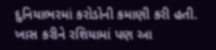દુનિયાભરમાં કરોડોની કમાણી કરી હતી. ખાસ કરીને રશિયામાં પણ આ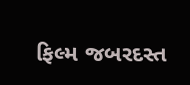ફિલ્મ જબરદસ્ત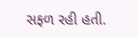સફળ રહી હતી.